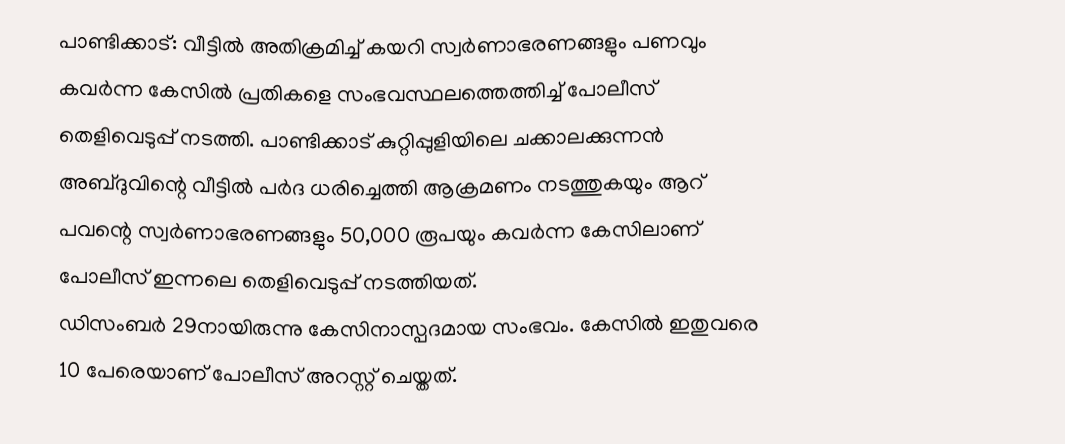പാണ്ടിക്കാട്: വീട്ടിൽ അതിക്രമിച്ച് കയറി സ്വർണാഭരണങ്ങളും പണവും കവർന്ന കേസിൽ പ്രതികളെ സംഭവസ്ഥലത്തെത്തിച്ച് പോലീസ് തെളിവെടുപ്പ് നടത്തി. പാണ്ടിക്കാട് കുറ്റിപ്പുളിയിലെ ചക്കാലക്കുന്നൻ അബ്ദുവിന്റെ വീട്ടിൽ പർദ ധരിച്ചെത്തി ആക്രമണം നടത്തുകയും ആറ് പവന്റെ സ്വർണാഭരണങ്ങളും 50,000 രൂപയും കവർന്ന കേസിലാണ് പോലീസ് ഇന്നലെ തെളിവെടുപ്പ് നടത്തിയത്.
ഡിസംബർ 29നായിരുന്നു കേസിനാസ്പദമായ സംഭവം. കേസിൽ ഇതുവരെ 10 പേരെയാണ് പോലീസ് അറസ്റ്റ് ചെയ്തത്.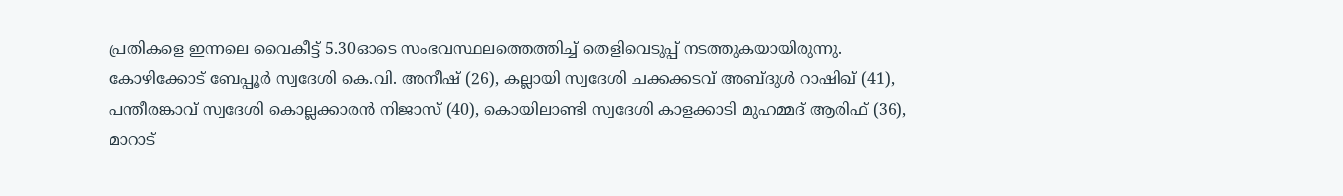പ്രതികളെ ഇന്നലെ വൈകീട്ട് 5.30ഓടെ സംഭവസ്ഥലത്തെത്തിച്ച് തെളിവെടുപ്പ് നടത്തുകയായിരുന്നു.
കോഴിക്കോട് ബേപ്പൂർ സ്വദേശി കെ.വി. അനീഷ് (26), കല്ലായി സ്വദേശി ചക്കക്കടവ് അബ്ദുൾ റാഷിഖ് (41), പന്തീരങ്കാവ് സ്വദേശി കൊല്ലക്കാരൻ നിജാസ് (40), കൊയിലാണ്ടി സ്വദേശി കാളക്കാടി മുഹമ്മദ് ആരിഫ് (36), മാറാട്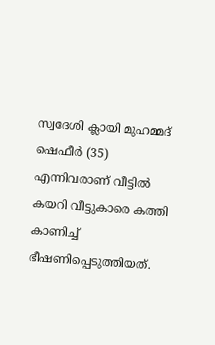സ്വദേശി ക്ലായി മുഹമ്മദ് ഷെഫീർ (35) എന്നിവരാണ് വീട്ടിൽ കയറി വീട്ടുകാരെ കത്തി കാണിച്ച് ഭീഷണിപ്പെടുത്തിയത്.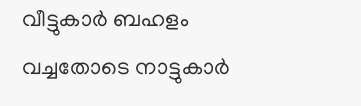വീട്ടുകാർ ബഹളം വച്ചതോടെ നാട്ടുകാർ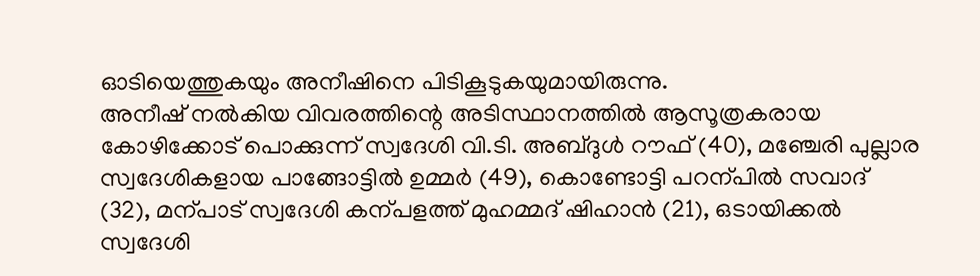ഓടിയെത്തുകയും അനീഷിനെ പിടികൂടുകയുമായിരുന്നു.
അനീഷ് നൽകിയ വിവരത്തിന്റെ അടിസ്ഥാനത്തിൽ ആസൂത്രകരായ കോഴിക്കോട് പൊക്കുന്ന് സ്വദേശി വി.ടി. അബ്ദുൾ റൗഫ് (40), മഞ്ചേരി പുല്ലാര സ്വദേശികളായ പാങ്ങോട്ടിൽ ഉമ്മർ (49), കൊണ്ടോട്ടി പറന്പിൽ സവാദ് (32), മന്പാട് സ്വദേശി കന്പളത്ത് മുഹമ്മദ് ഷിഹാൻ (21), ഒടായിക്കൽ സ്വദേശി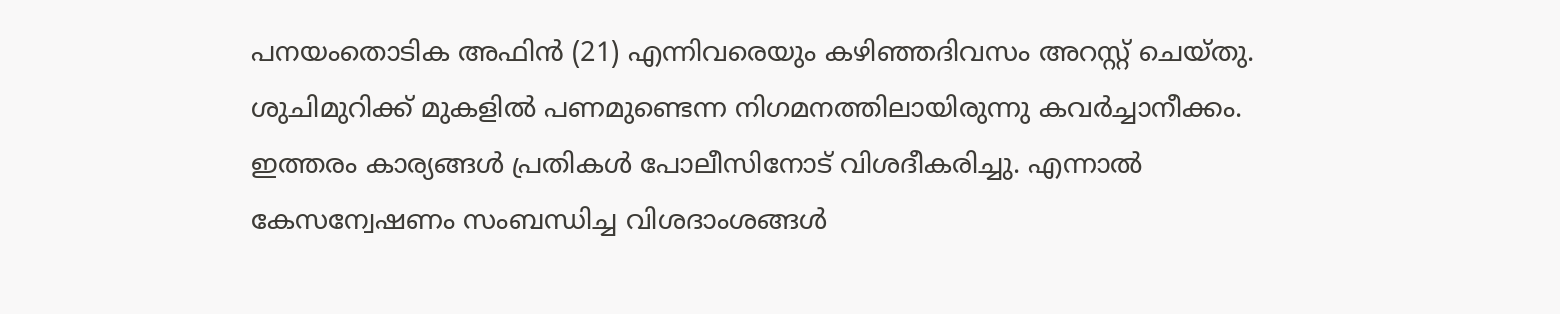പനയംതൊടിക അഫിൻ (21) എന്നിവരെയും കഴിഞ്ഞദിവസം അറസ്റ്റ് ചെയ്തു.
ശുചിമുറിക്ക് മുകളിൽ പണമുണ്ടെന്ന നിഗമനത്തിലായിരുന്നു കവർച്ചാനീക്കം. ഇത്തരം കാര്യങ്ങൾ പ്രതികൾ പോലീസിനോട് വിശദീകരിച്ചു. എന്നാൽ കേസന്വേഷണം സംബന്ധിച്ച വിശദാംശങ്ങൾ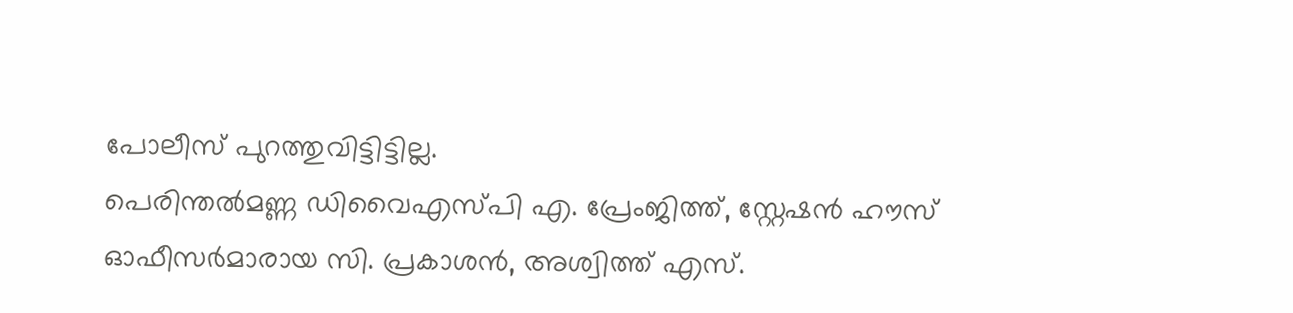പോലീസ് പുറത്തുവിട്ടിട്ടില്ല.
പെരിന്തൽമണ്ണ ഡിവൈഎസ്പി എ. പ്രേംജിത്ത്, സ്റ്റേഷൻ ഹൗസ് ഓഫീസർമാരായ സി. പ്രകാശൻ, അശ്വിത്ത് എസ്.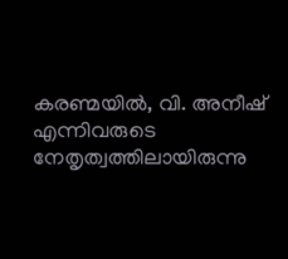കരണ്മയിൽ, വി. അനീഷ് എന്നിവരുടെ നേതൃത്വത്തിലായിരുന്നു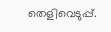തെളിവെടുപ്പ്.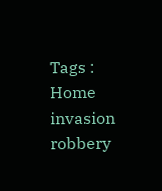Tags : Home invasion robbery